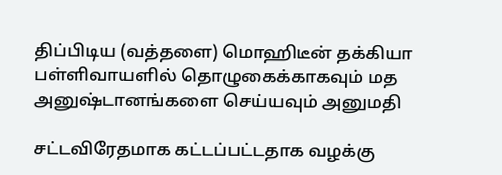திப்பிடிய (வத்தளை) மொஹிடீன் தக்கியா பள்ளிவாயளில் தொழுகைக்காகவும் மத அனுஷ்டானங்களை செய்யவும் அனுமதி

சட்டவிரேதமாக கட்டப்பட்டதாக வழக்கு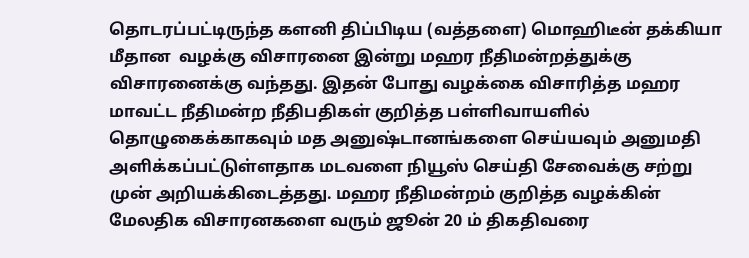தொடரப்பட்டிருந்த களனி திப்பிடிய (வத்தளை) மொஹிடீன் தக்கியா மீதான  வழக்கு விசாரனை இன்று மஹர நீதிமன்றத்துக்கு விசாரனைக்கு வந்தது. இதன் போது வழக்கை விசாரித்த மஹர மாவட்ட நீதிமன்ற நீதிபதிகள் குறித்த பள்ளிவாயளில் தொழுகைக்காகவும் மத அனுஷ்டானங்களை செய்யவும் அனுமதி அளிக்கப்பட்டுள்ளதாக மடவளை நியூஸ் செய்தி சேவைக்கு சற்று முன் அறியக்கிடைத்தது. மஹர நீதிமன்றம் குறித்த வழக்கின் மேலதிக விசாரனகளை வரும் ஜூன் 20 ம் திகதிவரை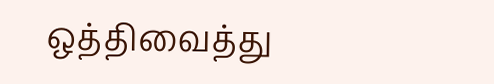ஒத்திவைத்து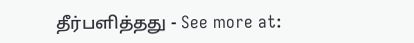தீர்பளித்தது - See more at: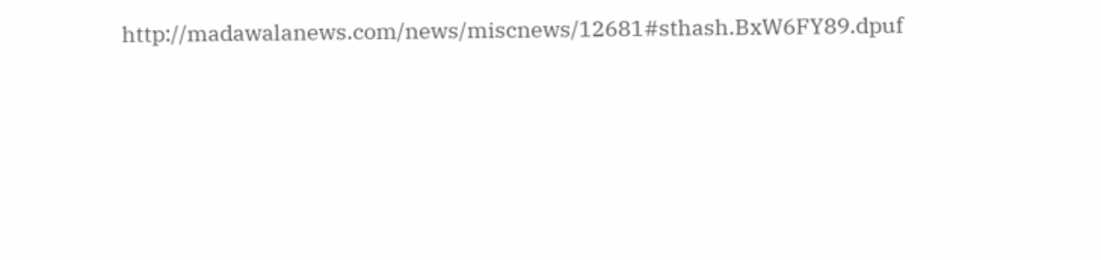http://madawalanews.com/news/miscnews/12681#sthash.BxW6FY89.dpuf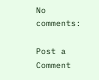No comments:

Post a Comment